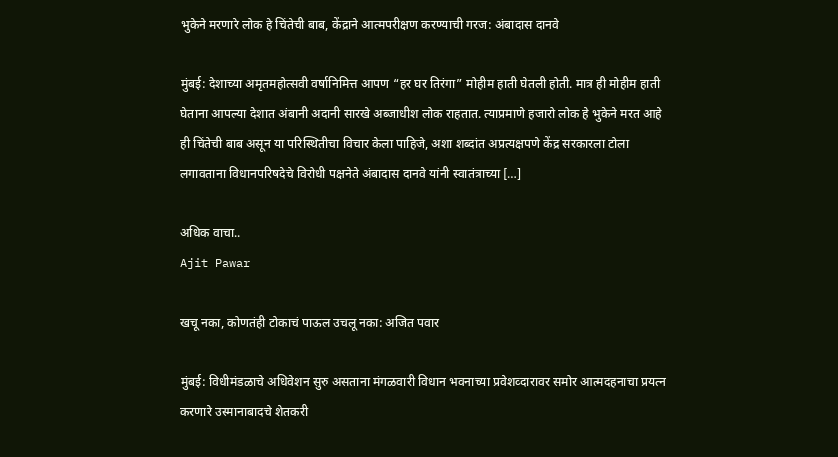भुकेने मरणारे लोक हे चिंतेची बाब, केंद्राने आत्मपरीक्षण करण्याची गरज: अंबादास दानवे

मुंबई: देशाच्या अमृतमहोत्सवी वर्षानिमित्त आपण “हर घर तिरंगा” मोहीम हाती घेतली होती. मात्र ही मोहीम हाती घेताना आपल्या देशात अंबानी अदानी सारखे अब्जाधीश लोक राहतात. त्याप्रमाणे हजारो लोक हे भुकेने मरत आहे ही चिंतेची बाब असून या परिस्थितीचा विचार केला पाहिजे, अशा शब्दांत अप्रत्यक्षपणे केंद्र सरकारला टोला लगावताना विधानपरिषदेचे विरोधी पक्षनेते अंबादास दानवे यांनी स्वातंत्राच्या […]

अधिक वाचा..
Ajit Pawar

खचू नका, कोणतंही टोकाचं पाऊल उचलू नका: अजित पवार

मुंबई: विधीमंडळाचे अधिवेशन सुरु असताना मंगळवारी विधान भवनाच्या प्रवेशव्दारावर समोर आत्मदहनाचा प्रयत्न करणारे उस्मानाबादचे शेतकरी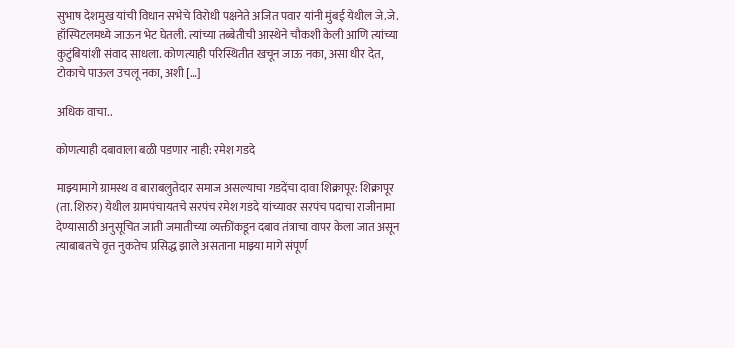सुभाष देशमुख यांची विधान सभेचे विरोधी पक्षनेते अजित पवार यांनी मुंबई येथील जे.जे. हॉस्पिटलमध्ये जाऊन भेट घेतली. त्यांच्या तब्बेतीची आस्थेने चौकशी केली आणि त्यांच्या कुटुंबियांशी संवाद साधला. कोणत्याही परिस्थितीत खचून जाऊ नका, असा धीर देत, टोकाचे पाऊल उचलू नका, अशी […]

अधिक वाचा..

कोणत्याही दबावाला बळी पडणार नाही: रमेश गडदे

माझ्यामागे ग्रामस्थ व बाराबलुतेदार समाज असल्याचा गडदेंचा दावा शिक्रापूर: शिक्रापूर (ता. शिरुर) येथील ग्रामपंचायतचे सरपंच रमेश गडदे यांच्यावर सरपंच पदाचा राजीनामा देण्यासाठी अनुसूचित जाती जमातीच्या व्यक्तींकडून दबाव तंत्राचा वापर केला जात असून त्याबाबतचे वृत्त नुकतेच प्रसिद्ध झाले असताना माझ्या मागे संपूर्ण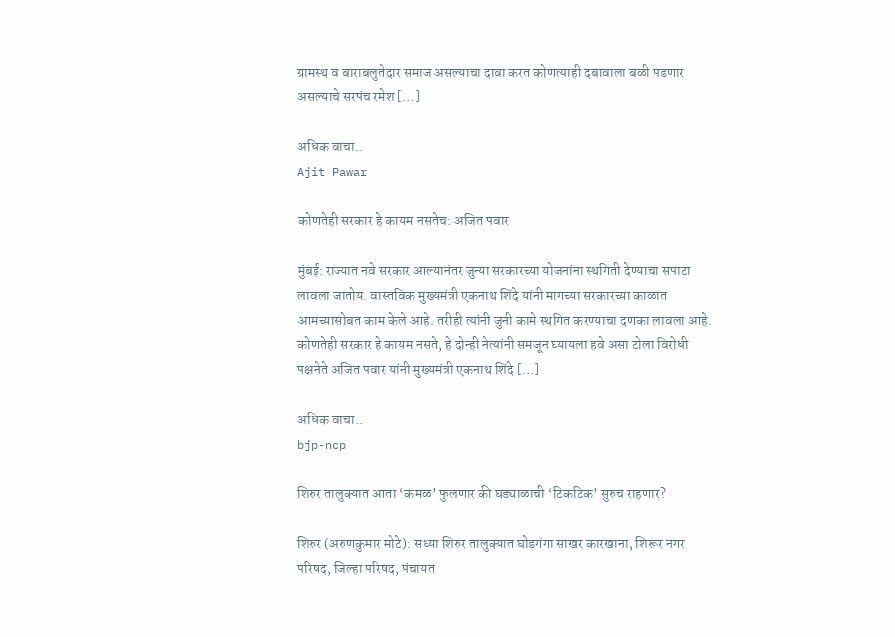ग्रामस्थ व बाराबलुतेदार समाज असल्याचा दावा करत कोणत्याही दबावाला बळी पडणार असल्याचे सरपंच रमेश […]

अधिक वाचा..
Ajit Pawar

कोणतेही सरकार हे कायम नसतेच: अजित पवार

मुंबई: राज्यात नवे सरकार आल्यानंतर जुन्या सरकारच्या योजनांना स्थगिती देण्याचा सपाटा लावला जातोय. वास्तविक मुख्यमंत्री एकनाथ शिंदे यांनी मागच्या सरकारच्या काळात आमच्यासोबत काम केले आहे. तरीही त्यांनी जुनी कामे स्थगित करण्याचा दणका लावला आहे. कोणतेही सरकार हे कायम नसते, हे दोन्ही नेत्यांनी समजून घ्यायला हवे असा टोला विरोधी पक्षनेते अजित पवार यांनी मुख्यमंत्री एकनाथ शिंदे […]

अधिक वाचा..
bjp-ncp

शिरुर तालुक्यात आता ‘कमळ’ फुलणार की घड्याळाची ‘टिकटिक’ सुरुच राहणार?

शिरुर (अरुणकुमार मोटे): सध्या शिरुर तालुक्यात घोडगंगा साखर कारखाना, शिरूर नगर परिषद, जिल्हा परिषद, पंचायत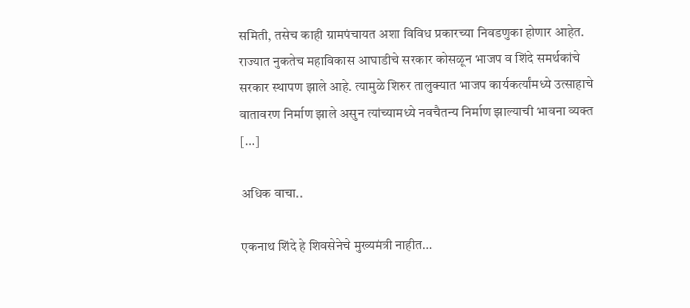समिती, तसेच काही ग्रामपंचायत अशा विविध प्रकारच्या निवडणुका होणार आहेत. राज्यात नुकतेच महाविकास आघाडीचे सरकार कोसळून भाजप व शिंदे समर्थकांचे सरकार स्थापण झाले आहे. त्यामुळे शिरुर तालुक्यात भाजप कार्यकर्त्यांमध्ये उत्साहाचे वातावरण निर्माण झाले असुन त्यांच्यामध्ये नवचैतन्य निर्माण झाल्याची भावना व्यक्त […]

अधिक वाचा..

एकनाथ शिंदे हे शिवसेनेचे मुख्यमंत्री नाहीत…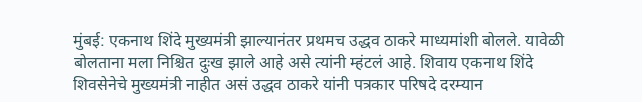मुंबई: एकनाथ शिंदे मुख्यमंत्री झाल्यानंतर प्रथमच उद्धव ठाकरे माध्यमांशी बोलले. यावेळी बोलताना मला निश्चित दुःख झाले आहे असे त्यांनी म्हंटलं आहे. शिवाय एकनाथ शिंदे शिवसेनेचे मुख्यमंत्री नाहीत असं उद्धव ठाकरे यांनी पत्रकार परिषदे दरम्यान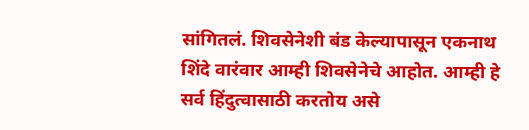सांगितलं. शिवसेनेशी बंड केल्यापासून एकनाथ शिंदे वारंवार आम्ही शिवसेनेचे आहोत. आम्ही हे सर्व हिंदुत्वासाठी करतोय असे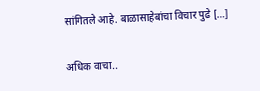सांगितले आहे. बाळासाहेबांचा विचार पुढे […]

अधिक वाचा..